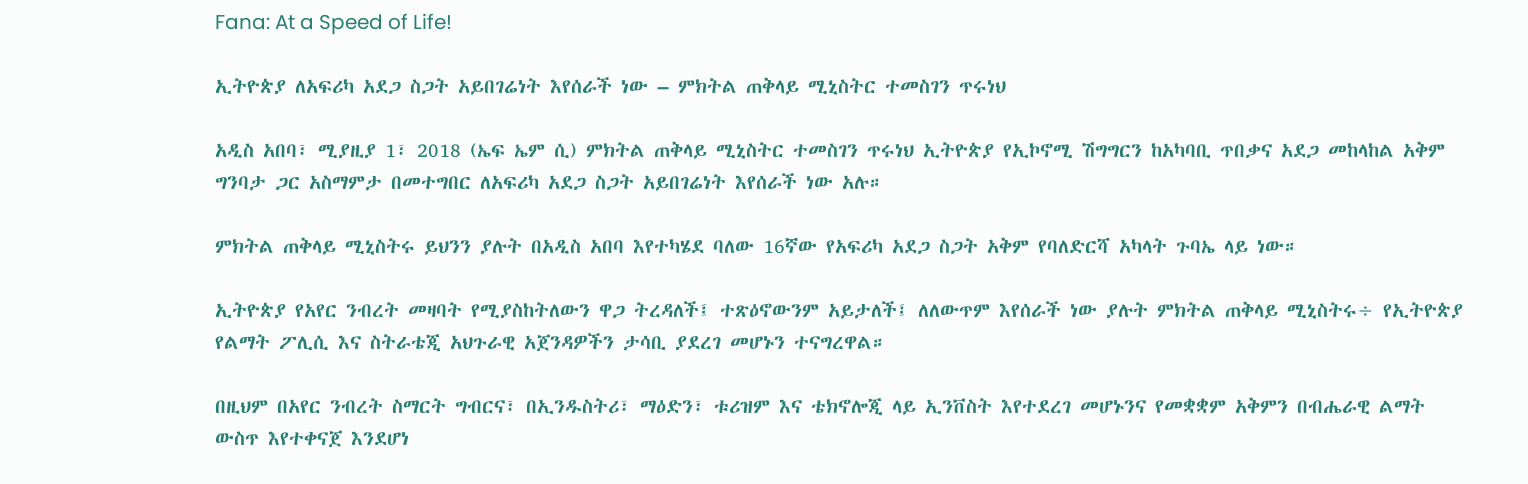Fana: At a Speed of Life!

ኢትዮጵያ ለአፍሪካ አደጋ ስጋት አይበገሬነት እየሰራች ነው – ምክትል ጠቅላይ ሚኒስትር ተመስገን ጥሩነህ

አዲስ አበባ፣ ሚያዚያ 1፣ 2018 (ኤፍ ኤም ሲ) ምክትል ጠቅላይ ሚኒስትር ተመስገን ጥሩነህ ኢትዮጵያ የኢኮኖሚ ሽግግርን ከአካባቢ ጥበቃና አደጋ መከላከል አቅም ግንባታ ጋር አስማምታ በመተግበር ለአፍሪካ አደጋ ስጋት አይበገሬነት እየሰራች ነው አሉ።

ምክትል ጠቅላይ ሚኒስትሩ ይህንን ያሉት በአዲስ አበባ እየተካሄደ ባለው 16ኛው የአፍሪካ አደጋ ስጋት አቅም የባለድርሻ አካላት ጉባኤ ላይ ነው።

ኢትዮጵያ የአየር ንብረት መዛባት የሚያስከትለውን ዋጋ ትረዳለች፤ ተጽዕኖውንም አይታለች፤ ለለውጥም እየሰራች ነው ያሉት ምክትል ጠቅላይ ሚኒስትሩ÷ የኢትዮጵያ የልማት ፖሊሲ እና ስትራቴጂ አህጉራዊ አጀንዳዎችን ታሳቢ ያደረገ መሆኑን ተናግረዋል።

በዚህም በአየር ንብረት ስማርት ግብርና፣ በኢንዱስትሪ፣ ማዕድን፣ ቱሪዝም እና ቴክኖሎጂ ላይ ኢንቨስት እየተደረገ መሆኑንና የመቋቋም አቅምን በብሔራዊ ልማት ውስጥ እየተቀናጀ እንደሆነ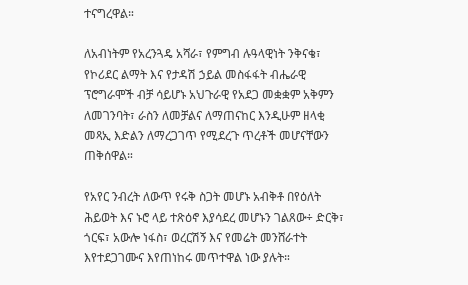ተናግረዋል።

ለአብነትም የአረንጓዴ አሻራ፣ የምግብ ሉዓላዊነት ንቅናቄ፣ የኮሪደር ልማት እና የታዳሽ ኃይል መስፋፋት ብሔራዊ ፕሮግራሞች ብቻ ሳይሆኑ አህጉራዊ የአደጋ መቋቋም አቅምን ለመገንባት፣ ራስን ለመቻልና ለማጠናከር እንዲሁም ዘላቂ መጻኢ እድልን ለማረጋገጥ የሚደረጉ ጥረቶች መሆናቸውን ጠቅሰዋል።

የአየር ንብረት ለውጥ የሩቅ ስጋት መሆኑ አብቅቶ በየዕለት ሕይወት እና ኑሮ ላይ ተጽዕኖ እያሳደረ መሆኑን ገልጸው÷ ድርቅ፣ ጎርፍ፣ አውሎ ነፋስ፣ ወረርሽኝ እና የመሬት መንሸራተት እየተደጋገሙና እየጠነከሩ መጥተዋል ነው ያሉት።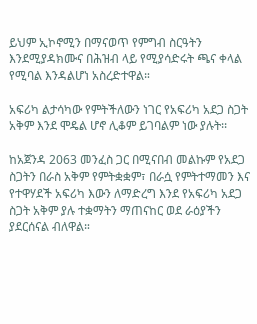ይህም ኢኮኖሚን በማናወጥ የምግብ ስርዓትን እንደሚያዳክሙና በሕዝብ ላይ የሚያሳድሩት ጫና ቀላል የሚባል እንዳልሆነ አስረድተዋል።

አፍሪካ ልታሳካው የምትችለውን ነገር የአፍሪካ አደጋ ስጋት አቅም እንደ ሞዴል ሆኖ ሊቆም ይገባልም ነው ያሉት፡፡

ከአጀንዳ 2063 መንፈስ ጋር በሚናበብ መልኩም የአደጋ ስጋትን በራስ አቅም የምትቋቋም፣ በራሷ የምትተማመን እና የተዋሃደች አፍሪካ እውን ለማድረግ እንደ የአፍሪካ አደጋ ስጋት አቅም ያሉ ተቋማትን ማጠናከር ወደ ራዕያችን ያደርሰናል ብለዋል።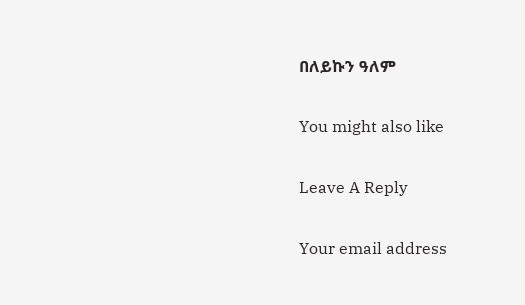በለይኩን ዓለም

You might also like

Leave A Reply

Your email address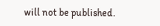will not be published.